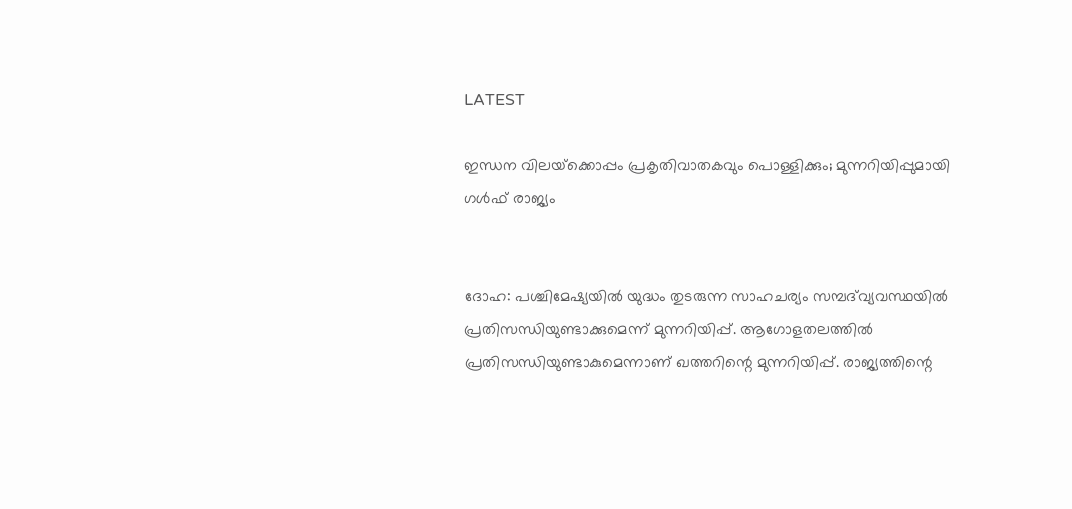LATEST

ഇന്ധന വിലയ്‌ക്കൊപ്പം പ്രകൃതിവാതകവും പൊള്ളിക്കും; മുന്നറിയിപ്പുമായി ഗള്‍ഫ് രാജ്യം


ദോഹ: പശ്ചിമേഷ്യയില്‍ യുദ്ധം തുടരുന്ന സാഹചര്യം സമ്പദ്‌വ്യവസ്ഥയില്‍ പ്രതിസന്ധിയുണ്ടാക്കുമെന്ന് മുന്നറിയിപ്പ്. ആഗോളതലത്തില്‍ പ്രതിസന്ധിയുണ്ടാകുമെന്നാണ് ഖത്തറിന്റെ മുന്നറിയിപ്പ്. രാജ്യത്തിന്റെ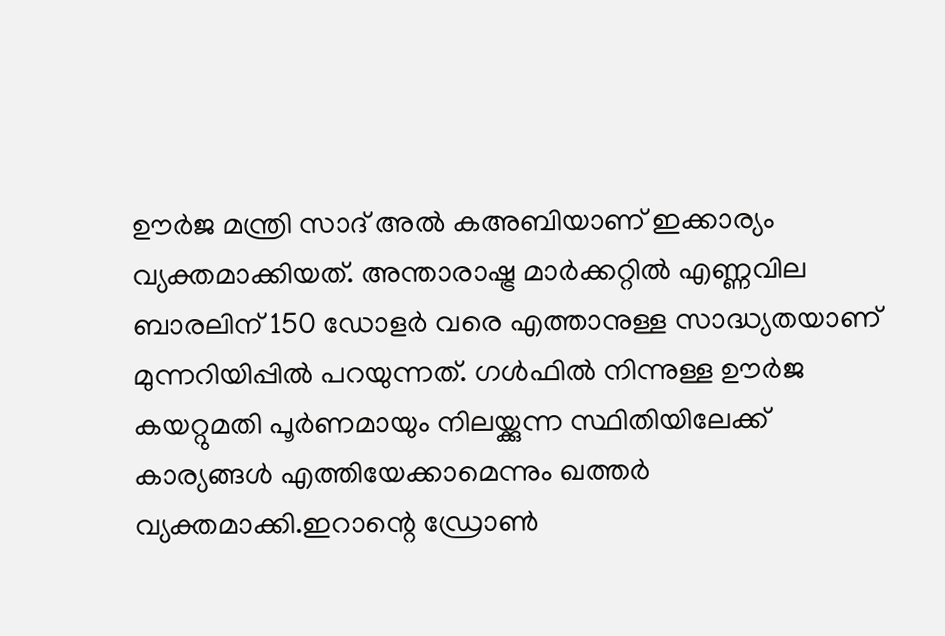ഊര്‍ജ മന്ത്രി സാദ് അല്‍ കഅബിയാണ് ഇക്കാര്യം വ്യക്തമാക്കിയത്. അന്താരാഷ്ട്ര മാര്‍ക്കറ്റില്‍ എണ്ണവില ബാരലിന് 150 ഡോളര്‍ വരെ എത്താനുള്ള സാദ്ധ്യതയാണ് മുന്നറിയിപ്പില്‍ പറയുന്നത്. ഗള്‍ഫില്‍ നിന്നുള്ള ഊര്‍ജ കയറ്റുമതി പൂര്‍ണമായും നിലയ്ക്കുന്ന സ്ഥിതിയിലേക്ക് കാര്യങ്ങള്‍ എത്തിയേക്കാമെന്നും ഖത്തര്‍ വ്യക്തമാക്കി.ഇറാന്റെ ഡ്രോണ്‍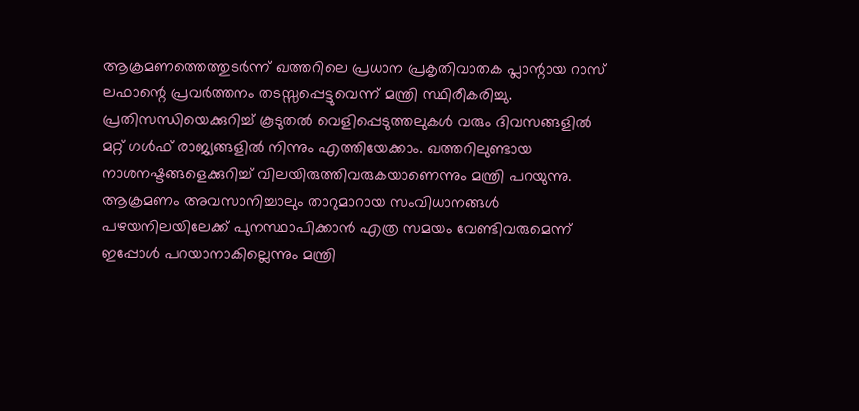ആക്രമണത്തെത്തുടര്‍ന്ന് ഖത്തറിലെ പ്രധാന പ്രകൃതിവാതക പ്ലാന്റായ റാസ് ലഫാന്റെ പ്രവര്‍ത്തനം തടസ്സപ്പെട്ടുവെന്ന് മന്ത്രി സ്ഥിരീകരിച്ചു. പ്രതിസന്ധിയെക്കുറിച്ച് കൂടുതല്‍ വെളിപ്പെടുത്തലുകള്‍ വരും ദിവസങ്ങളില്‍ മറ്റ് ഗള്‍ഫ് രാജ്യങ്ങളില്‍ നിന്നും എത്തിയേക്കാം. ഖത്തറിലുണ്ടായ നാശനഷ്ടങ്ങളെക്കുറിച്ച് വിലയിരുത്തിവരുകയാണെന്നും മന്ത്രി പറയുന്നു. ആക്രമണം അവസാനിച്ചാലും താറുമാറായ സംവിധാനങ്ങള്‍ പഴയനിലയിലേക്ക് പുനസ്ഥാപിക്കാന്‍ എത്ര സമയം വേണ്ടിവരുമെന്ന് ഇപ്പോള്‍ പറയാനാകില്ലെന്നും മന്ത്രി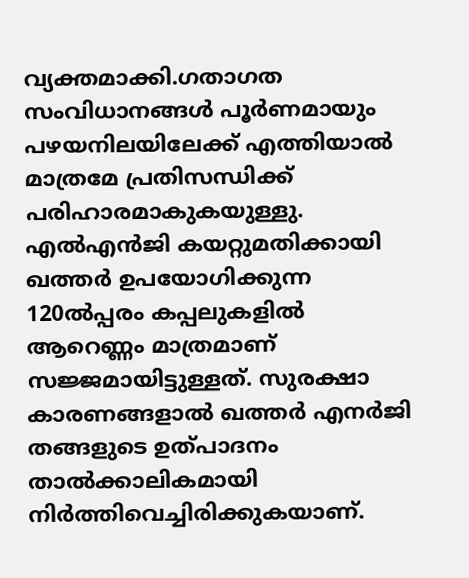വ്യക്തമാക്കി.ഗതാഗത സംവിധാനങ്ങള്‍ പൂര്‍ണമായും പഴയനിലയിലേക്ക് എത്തിയാല്‍ മാത്രമേ പ്രതിസന്ധിക്ക് പരിഹാരമാകുകയുള്ളു. എല്‍എന്‍ജി കയറ്റുമതിക്കായി ഖത്തര്‍ ഉപയോഗിക്കുന്ന 120ല്‍പ്പരം കപ്പലുകളില്‍ ആറെണ്ണം മാത്രമാണ് സജ്ജമായിട്ടുള്ളത്. സുരക്ഷാ കാരണങ്ങളാല്‍ ഖത്തര്‍ എനര്‍ജി തങ്ങളുടെ ഉത്പാദനം താല്‍ക്കാലികമായി നിര്‍ത്തിവെച്ചിരിക്കുകയാണ്.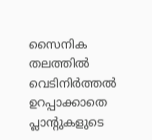സൈനിക തലത്തില്‍ വെടിനിര്‍ത്തല്‍ ഉറപ്പാക്കാതെ പ്ലാന്റുകളുടെ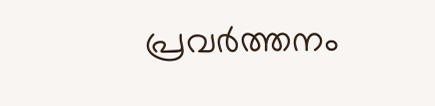പ്രവര്‍ത്തനം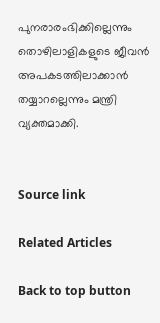പുനരാരംഭിക്കില്ലെന്നും തൊഴിലാളികളുടെ ജീവന്‍ അപകടത്തിലാക്കാന്‍ തയ്യാറല്ലെന്നും മന്ത്രി വ്യക്തമാക്കി.


Source link

Related Articles

Back to top button